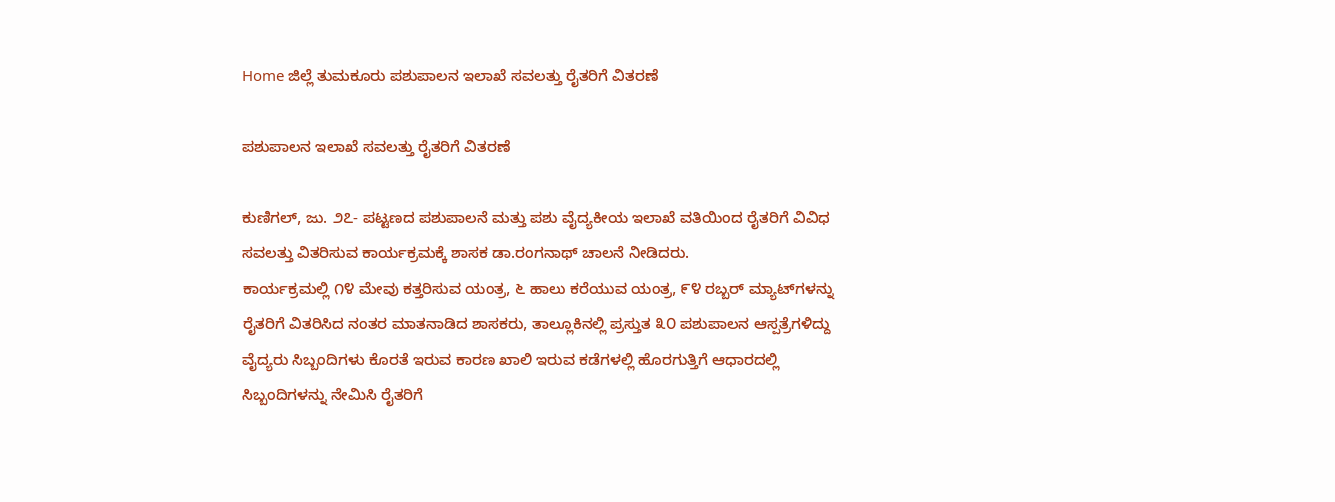Home ಜಿಲ್ಲೆ ತುಮಕೂರು ಪಶುಪಾಲನ ಇಲಾಖೆ ಸವಲತ್ತು ರೈತರಿಗೆ ವಿತರಣೆ

ಪಶುಪಾಲನ ಇಲಾಖೆ ಸವಲತ್ತು ರೈತರಿಗೆ ವಿತರಣೆ

ಕುಣಿಗಲ್, ಜು. ೨೭- ಪಟ್ಟಣದ ಪಶುಪಾಲನೆ ಮತ್ತು ಪಶು ವೈದ್ಯಕೀಯ ಇಲಾಖೆ ವತಿಯಿಂದ ರೈತರಿಗೆ ವಿವಿಧ ಸವಲತ್ತು ವಿತರಿಸುವ ಕಾರ್ಯಕ್ರಮಕ್ಕೆ ಶಾಸಕ ಡಾ.ರಂಗನಾಥ್ ಚಾಲನೆ ನೀಡಿದರು.
ಕಾರ್ಯಕ್ರಮಲ್ಲಿ ೧೪ ಮೇವು ಕತ್ತರಿಸುವ ಯಂತ್ರ, ೬ ಹಾಲು ಕರೆಯುವ ಯಂತ್ರ, ೯೪ ರಬ್ಬರ್ ಮ್ಯಾಟ್‌ಗಳನ್ನು ರೈತರಿಗೆ ವಿತರಿಸಿದ ನಂತರ ಮಾತನಾಡಿದ ಶಾಸಕರು, ತಾಲ್ಲೂಕಿನಲ್ಲಿ ಪ್ರಸ್ತುತ ೩೦ ಪಶುಪಾಲನ ಆಸ್ಪತ್ರೆಗಳಿದ್ದು ವೈದ್ಯರು ಸಿಬ್ಬಂದಿಗಳು ಕೊರತೆ ಇರುವ ಕಾರಣ ಖಾಲಿ ಇರುವ ಕಡೆಗಳಲ್ಲಿ ಹೊರಗುತ್ತಿಗೆ ಆಧಾರದಲ್ಲಿ ಸಿಬ್ಬಂದಿಗಳನ್ನು ನೇಮಿಸಿ ರೈತರಿಗೆ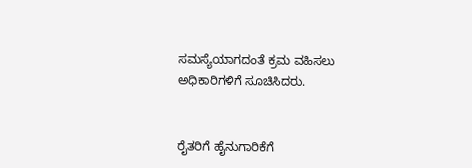ಸಮಸ್ಯೆಯಾಗದಂತೆ ಕ್ರಮ ವಹಿಸಲು ಅಧಿಕಾರಿಗಳಿಗೆ ಸೂಚಿಸಿದರು.


ರೈತರಿಗೆ ಹೈನುಗಾರಿಕೆಗೆ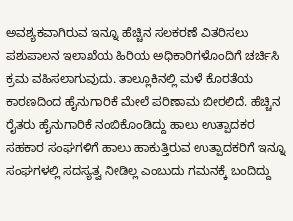ಅವಶ್ಯಕವಾಗಿರುವ ಇನ್ನೂ ಹೆಚ್ಚಿನ ಸಲಕರಣೆ ವಿತರಿಸಲು ಪಶುಪಾಲನ ಇಲಾಖೆಯ ಹಿರಿಯ ಅಧಿಕಾರಿಗಳೊಂದಿಗೆ ಚರ್ಚಿಸಿ ಕ್ರಮ ವಹಿಸಲಾಗುವುದು. ತಾಲ್ಲೂಕಿನಲ್ಲಿ ಮಳೆ ಕೊರತೆಯ ಕಾರಣದಿಂದ ಹೈನುಗಾರಿಕೆ ಮೇಲೆ ಪರಿಣಾಮ ಬೀರಲಿದೆ. ಹೆಚ್ಚಿನ ರೈತರು ಹೈನುಗಾರಿಕೆ ನಂಬಿಕೊಂಡಿದ್ದು ಹಾಲು ಉತ್ಪಾದಕರ ಸಹಕಾರ ಸಂಘಗಳಿಗೆ ಹಾಲು ಹಾಕುತ್ತಿರುವ ಉತ್ಪಾದಕರಿಗೆ ಇನ್ನೂ ಸಂಘಗಳಲ್ಲಿ ಸದಸ್ಯತ್ವ ನೀಡಿಲ್ಲ ಎಂಬುದು ಗಮನಕ್ಕೆ ಬಂದಿದ್ದು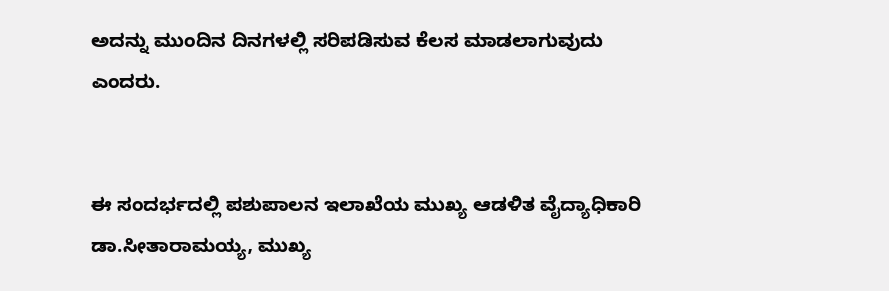ಅದನ್ನು ಮುಂದಿನ ದಿನಗಳಲ್ಲಿ ಸರಿಪಡಿಸುವ ಕೆಲಸ ಮಾಡಲಾಗುವುದು ಎಂದರು.


ಈ ಸಂದರ್ಭದಲ್ಲಿ ಪಶುಪಾಲನ ಇಲಾಖೆಯ ಮುಖ್ಯ ಆಡಳಿತ ವೈದ್ಯಾಧಿಕಾರಿ ಡಾ.ಸೀತಾರಾಮಯ್ಯ, ಮುಖ್ಯ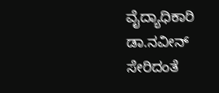ವೈದ್ಯಾಧಿಕಾರಿ ಡಾ.ನವೀನ್ ಸೇರಿದಂತೆ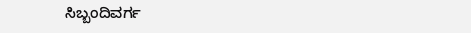ಸಿಬ್ಬಂದಿವರ್ಗ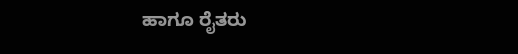ಹಾಗೂ ರೈತರು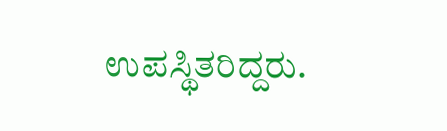ಉಪಸ್ಥಿತರಿದ್ದರು.